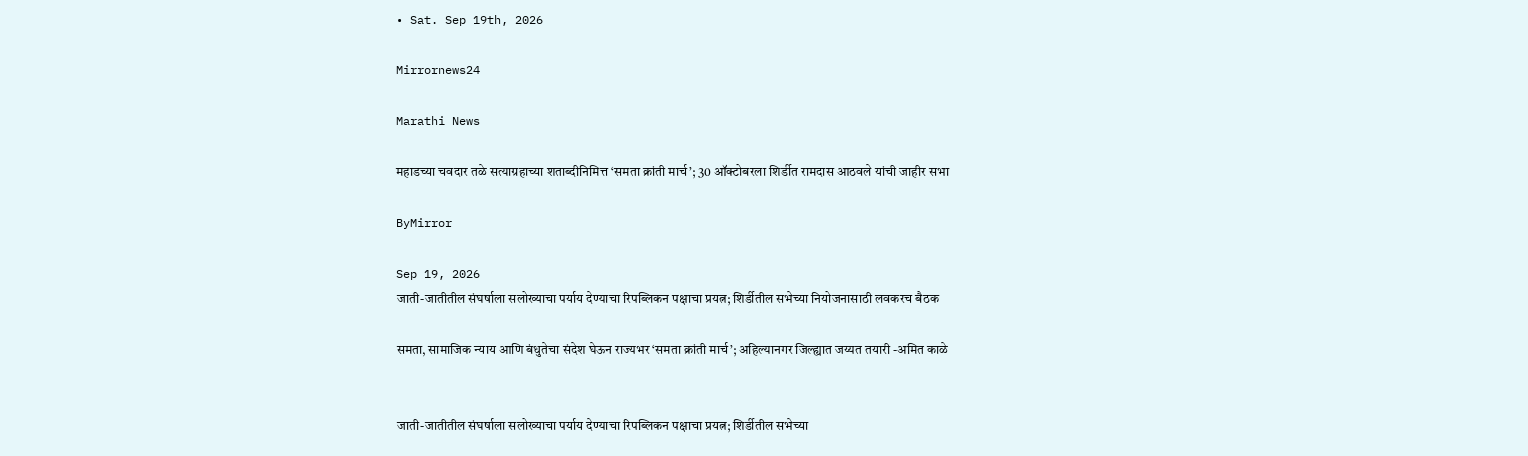• Sat. Sep 19th, 2026

Mirrornews24

Marathi News

महाडच्या चवदार तळे सत्याग्रहाच्या शताब्दीनिमित्त ‘समता क्रांती मार्च’; 30 ऑक्टोबरला शिर्डीत रामदास आठवले यांची जाहीर सभा

ByMirror

Sep 19, 2026
जाती-जातीतील संघर्षाला सलोख्याचा पर्याय देण्याचा रिपब्लिकन पक्षाचा प्रयत्न; शिर्डीतील सभेच्या नियोजनासाठी लवकरच बैठक

समता, सामाजिक न्याय आणि बंधुतेचा संदेश घेऊन राज्यभर ‘समता क्रांती मार्च’; अहिल्यानगर जिल्ह्यात जय्यत तयारी -अमित काळे


जाती-जातीतील संघर्षाला सलोख्याचा पर्याय देण्याचा रिपब्लिकन पक्षाचा प्रयत्न; शिर्डीतील सभेच्या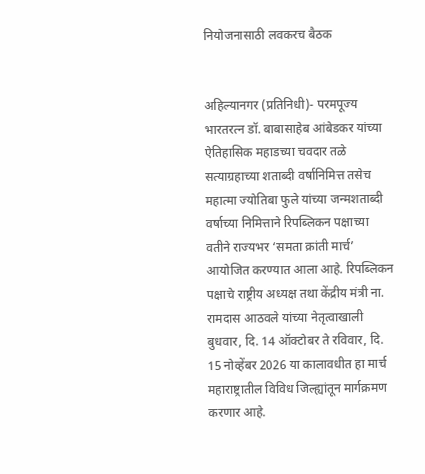नियोजनासाठी लवकरच बैठक


अहिल्यानगर (प्रतिनिधी)- परमपूज्य भारतरत्न डॉ. बाबासाहेब आंबेडकर यांच्या ऐतिहासिक महाडच्या चवदार तळे सत्याग्रहाच्या शताब्दी वर्षानिमित्त तसेच महात्मा ज्योतिबा फुले यांच्या जन्मशताब्दी वर्षाच्या निमित्ताने रिपब्लिकन पक्षाच्या वतीने राज्यभर ‘समता क्रांती मार्च’ आयोजित करण्यात आला आहे. रिपब्लिकन पक्षाचे राष्ट्रीय अध्यक्ष तथा केंद्रीय मंत्री ना. रामदास आठवले यांच्या नेतृत्वाखाली बुधवार, दि. 14 ऑक्टोबर ते रविवार, दि. 15 नोव्हेंबर 2026 या कालावधीत हा मार्च महाराष्ट्रातील विविध जिल्ह्यांतून मार्गक्रमण करणार आहे.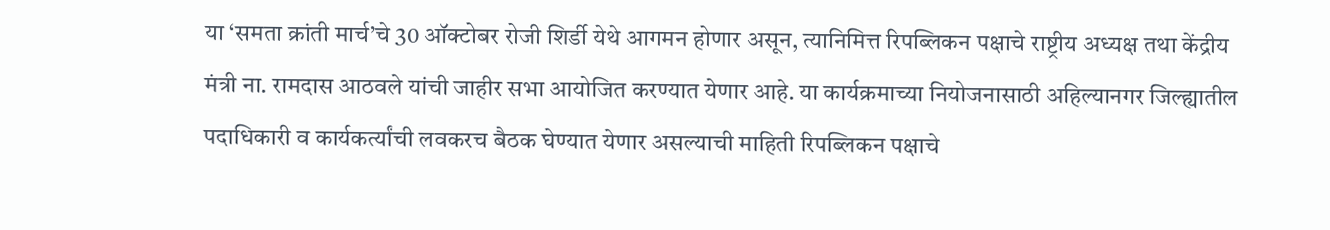या ‘समता क्रांती मार्च’चे 30 ऑक्टोबर रोजी शिर्डी येथे आगमन होणार असून, त्यानिमित्त रिपब्लिकन पक्षाचे राष्ट्रीय अध्यक्ष तथा केंद्रीय मंत्री ना. रामदास आठवले यांची जाहीर सभा आयोजित करण्यात येणार आहे. या कार्यक्रमाच्या नियोजनासाठी अहिल्यानगर जिल्ह्यातील पदाधिकारी व कार्यकर्त्यांची लवकरच बैठक घेण्यात येणार असल्याची माहिती रिपब्लिकन पक्षाचे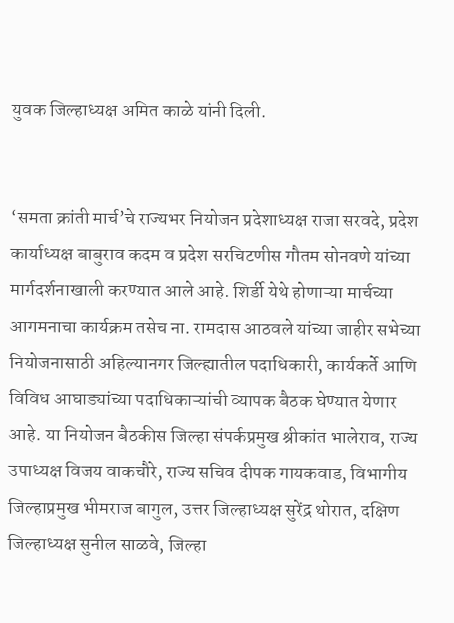युवक जिल्हाध्यक्ष अमित काळे यांनी दिली.


‘समता क्रांती मार्च’चे राज्यभर नियोजन प्रदेशाध्यक्ष राजा सरवदे, प्रदेश कार्याध्यक्ष बाबुराव कदम व प्रदेश सरचिटणीस गौतम सोनवणे यांच्या मार्गदर्शनाखाली करण्यात आले आहे. शिर्डी येथे होणाऱ्या मार्चच्या आगमनाचा कार्यक्रम तसेच ना. रामदास आठवले यांच्या जाहीर सभेच्या नियोजनासाठी अहिल्यानगर जिल्ह्यातील पदाधिकारी, कार्यकर्ते आणि विविध आघाड्यांच्या पदाधिकाऱ्यांची व्यापक बैठक घेण्यात येणार आहे. या नियोजन बैठकीस जिल्हा संपर्कप्रमुख श्रीकांत भालेराव, राज्य उपाध्यक्ष विजय वाकचौरे, राज्य सचिव दीपक गायकवाड, विभागीय जिल्हाप्रमुख भीमराज बागुल, उत्तर जिल्हाध्यक्ष सुरेंद्र थोरात, दक्षिण जिल्हाध्यक्ष सुनील साळवे, जिल्हा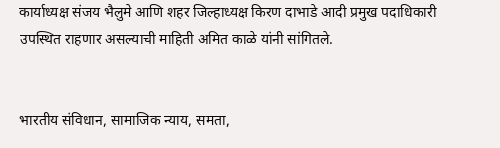कार्याध्यक्ष संजय भैलुमे आणि शहर जिल्हाध्यक्ष किरण दाभाडे आदी प्रमुख पदाधिकारी उपस्थित राहणार असल्याची माहिती अमित काळे यांनी सांगितले.


भारतीय संविधान, सामाजिक न्याय, समता,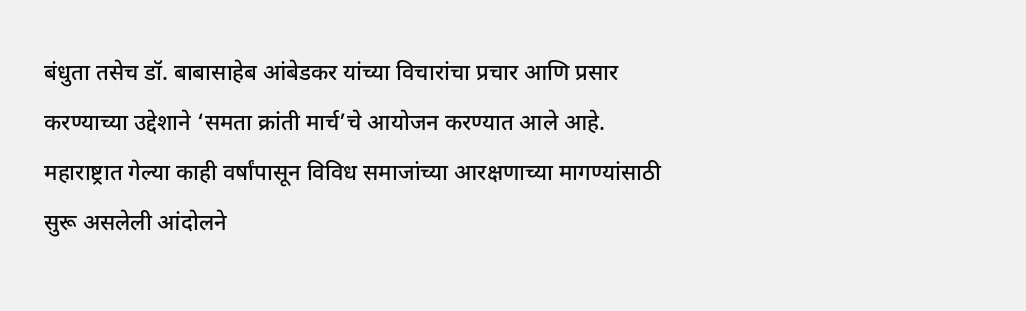बंधुता तसेच डॉ. बाबासाहेब आंबेडकर यांच्या विचारांचा प्रचार आणि प्रसार करण्याच्या उद्देशाने ‘समता क्रांती मार्च’चे आयोजन करण्यात आले आहे. महाराष्ट्रात गेल्या काही वर्षांपासून विविध समाजांच्या आरक्षणाच्या मागण्यांसाठी सुरू असलेली आंदोलने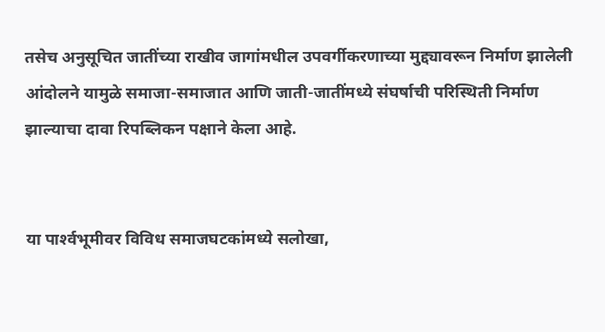तसेच अनुसूचित जातींच्या राखीव जागांमधील उपवर्गीकरणाच्या मुद्द्यावरून निर्माण झालेली आंदोलने यामुळे समाजा-समाजात आणि जाती-जातींमध्ये संघर्षाची परिस्थिती निर्माण झाल्याचा दावा रिपब्लिकन पक्षाने केला आहे.


या पार्श्‍वभूमीवर विविध समाजघटकांमध्ये सलोखा,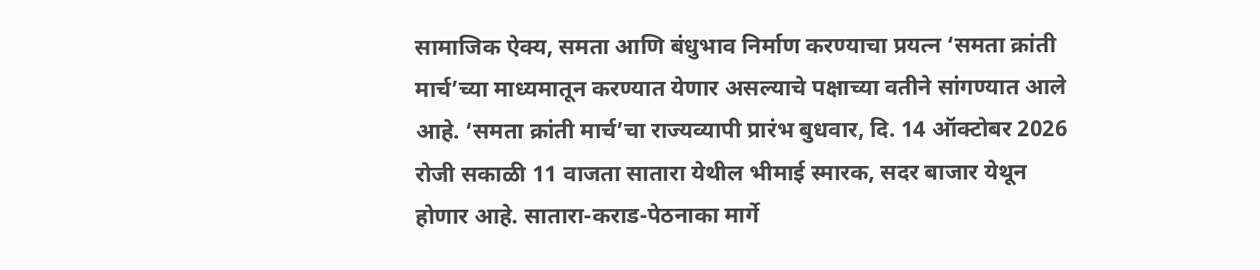सामाजिक ऐक्य, समता आणि बंधुभाव निर्माण करण्याचा प्रयत्न ‘समता क्रांती मार्च’च्या माध्यमातून करण्यात येणार असल्याचे पक्षाच्या वतीने सांगण्यात आले आहे. ‘समता क्रांती मार्च’चा राज्यव्यापी प्रारंभ बुधवार, दि. 14 ऑक्टोबर 2026 रोजी सकाळी 11 वाजता सातारा येथील भीमाई स्मारक, सदर बाजार येथून होणार आहे. सातारा-कराड-पेठनाका मार्गे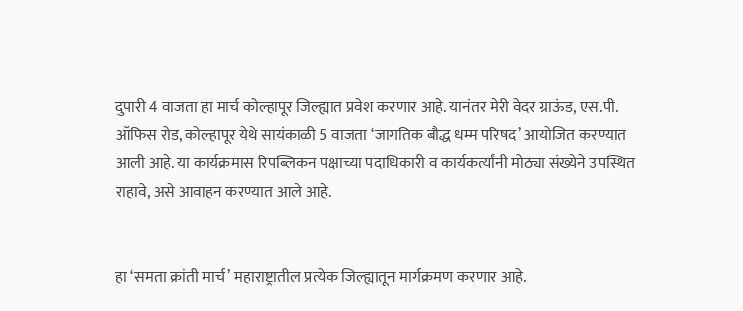दुपारी 4 वाजता हा मार्च कोल्हापूर जिल्ह्यात प्रवेश करणार आहे. यानंतर मेरी वेदर ग्राऊंड, एस.पी. ऑफिस रोड, कोल्हापूर येथे सायंकाळी 5 वाजता ‘जागतिक बौद्ध धम्म परिषद’ आयोजित करण्यात आली आहे. या कार्यक्रमास रिपब्लिकन पक्षाच्या पदाधिकारी व कार्यकर्त्यांनी मोठ्या संख्येने उपस्थित राहावे, असे आवाहन करण्यात आले आहे.


हा ‘समता क्रांती मार्च’ महाराष्ट्रातील प्रत्येक जिल्ह्यातून मार्गक्रमण करणार आहे.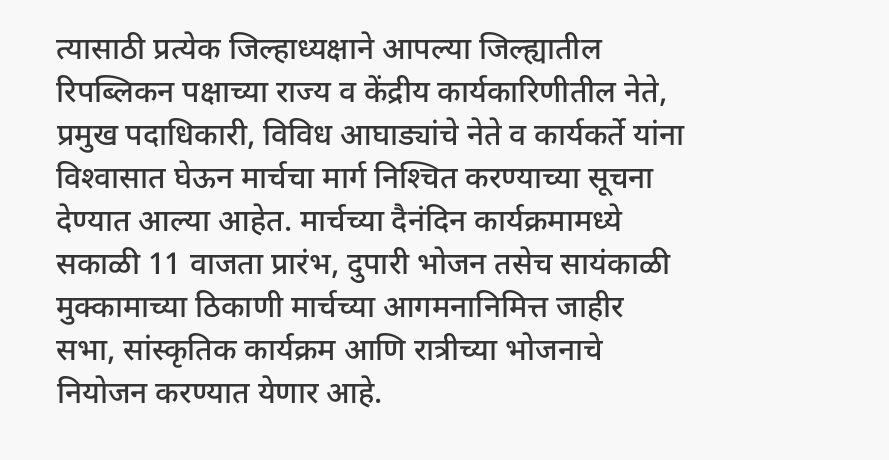त्यासाठी प्रत्येक जिल्हाध्यक्षाने आपल्या जिल्ह्यातील रिपब्लिकन पक्षाच्या राज्य व केंद्रीय कार्यकारिणीतील नेते, प्रमुख पदाधिकारी, विविध आघाड्यांचे नेते व कार्यकर्ते यांना विश्‍वासात घेऊन मार्चचा मार्ग निश्‍चित करण्याच्या सूचना देण्यात आल्या आहेत. मार्चच्या दैनंदिन कार्यक्रमामध्ये सकाळी 11 वाजता प्रारंभ, दुपारी भोजन तसेच सायंकाळी मुक्कामाच्या ठिकाणी मार्चच्या आगमनानिमित्त जाहीर सभा, सांस्कृतिक कार्यक्रम आणि रात्रीच्या भोजनाचे नियोजन करण्यात येणार आहे.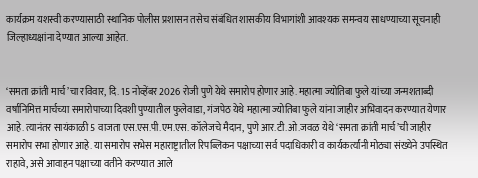कार्यक्रम यशस्वी करण्यासाठी स्थानिक पोलीस प्रशासन तसेच संबंधित शासकीय विभागांशी आवश्‍यक समन्वय साधण्याच्या सूचनाही जिल्हाध्यक्षांना देण्यात आल्या आहेत.


‘समता क्रांती मार्च’चा रविवार, दि. 15 नोव्हेंबर 2026 रोजी पुणे येथे समारोप होणार आहे. महात्मा ज्योतिबा फुले यांच्या जन्मशताब्दी वर्षानिमित्त मार्चच्या समारोपाच्या दिवशी पुण्यातील फुलेवाडा, गंजपेठ येथे महात्मा ज्योतिबा फुले यांना जाहीर अभिवादन करण्यात येणार आहे. त्यानंतर सायंकाळी 5 वाजता एस.एस.पी.एम.एस. कॉलेजचे मैदान, पुणे आर.टी.ओ.जवळ येथे ‘समता क्रांती मार्च’ची जाहीर समारोप सभा होणार आहे. या समारोप सभेस महाराष्ट्रातील रिपब्लिकन पक्षाच्या सर्व पदाधिकारी व कार्यकर्त्यांनी मोठ्या संख्येने उपस्थित राहावे, असे आवाहन पक्षाच्या वतीने करण्यात आले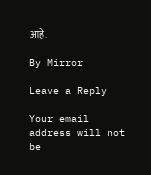आहे.

By Mirror

Leave a Reply

Your email address will not be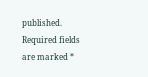published. Required fields are marked *